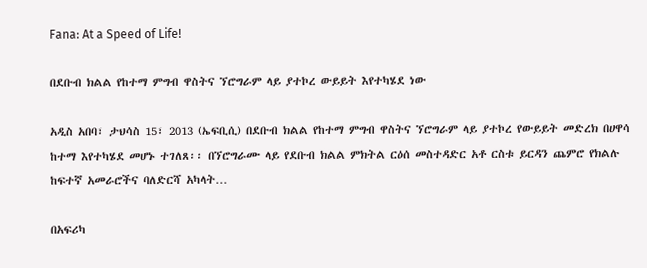Fana: At a Speed of Life!

በደቡብ ክልል የከተማ ምግብ ዋስትና ኘሮግራም ላይ ያተኮረ ውይይት እየተካሄደ ነው

አዲስ አበባ፣ ታህሳስ 15፣ 2013 (ኤፍቢሲ) በደቡብ ክልል የከተማ ምግብ ዋስትና ኘሮግራም ላይ ያተኮረ የውይይት መድረክ በሀዋሳ ከተማ እየተካሄደ መሆኑ ተገለጸ፡፡ በኘሮግራሙ ላይ የደቡብ ክልል ምክትል ርዕሰ መስተዳድር አቶ ርስቱ ይርዳን ጨምሮ የክልሉ ከፍተኛ አመራሮችና ባለድርሻ አካላት…

በአፍሪካ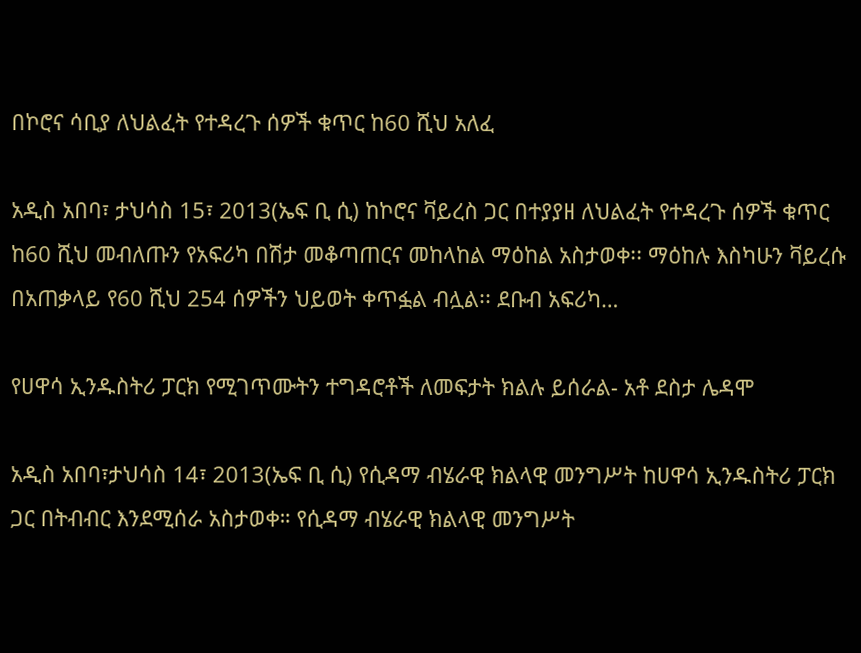በኮሮና ሳቢያ ለህልፈት የተዳረጉ ሰዎች ቁጥር ከ60 ሺህ አለፈ

አዲስ አበባ፣ ታህሳስ 15፣ 2013(ኤፍ ቢ ሲ) ከኮሮና ቫይረስ ጋር በተያያዘ ለህልፈት የተዳረጉ ሰዎች ቁጥር ከ60 ሺህ መብለጡን የአፍሪካ በሽታ መቆጣጠርና መከላከል ማዕከል አስታወቀ፡፡ ማዕከሉ እስካሁን ቫይረሱ በአጠቃላይ የ60 ሺህ 254 ሰዎችን ህይወት ቀጥፏል ብሏል፡፡ ደቡብ አፍሪካ…

የሀዋሳ ኢንዱስትሪ ፓርክ የሚገጥሙትን ተግዳሮቶች ለመፍታት ክልሉ ይሰራል- አቶ ደስታ ሌዳሞ

አዲስ አበባ፣ታህሳስ 14፣ 2013(ኤፍ ቢ ሲ) የሲዳማ ብሄራዊ ክልላዊ መንግሥት ከሀዋሳ ኢንዱስትሪ ፓርክ ጋር በትብብር እንደሚሰራ አስታወቀ። የሲዳማ ብሄራዊ ክልላዊ መንግሥት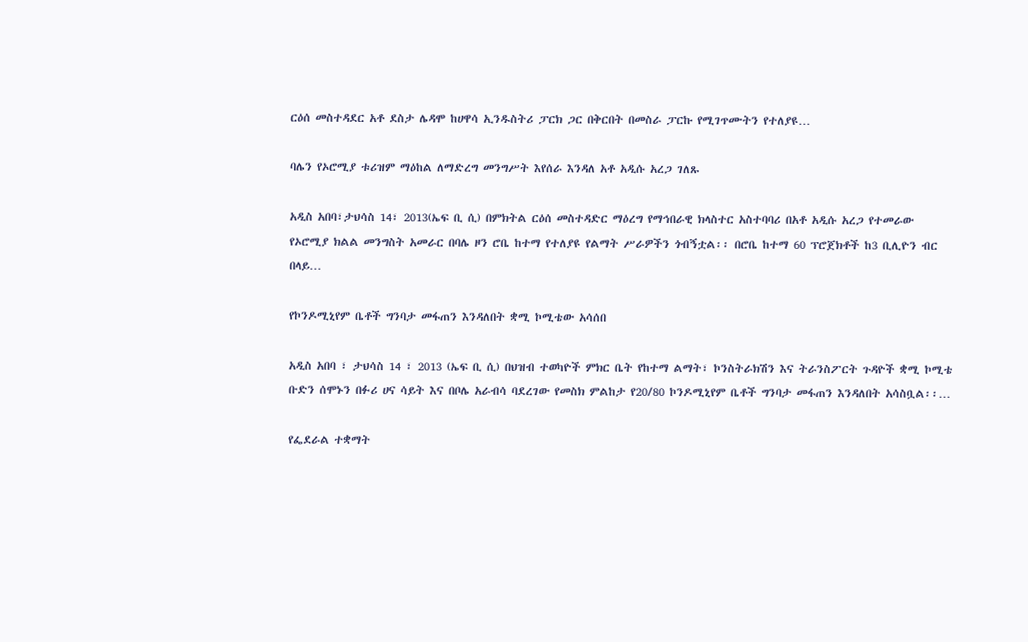ርዕሰ መስተዳደር አቶ ደስታ ሌዳሞ ከሀዋሳ ኢንዱስትሪ ፓርክ ጋር በቅርበት በመስራ ፓርኩ የሚገጥሙትን የተለያዩ…

ባሌን የኦሮሚያ ቱሪዝም ማዕከል ለማድረግ መንግሥት እየሰራ እንዳለ አቶ አዲሱ አረጋ ገለጹ

አዲስ አበባ፣ታህሳስ 14፣ 2013(ኤፍ ቢ ሲ) በምክትል ርዕሰ መስተዳድር ማዕረግ የማኅበራዊ ክላስተር አስተባባሪ በአቶ አዲሱ አረጋ የተመራው የኦሮሚያ ክልል መንግስት አመራር በባሌ ዞን ሮቤ ከተማ የተለያዩ የልማት ሥራዎችን ጎብኝቷል፡፡ በሮቤ ከተማ 60 ፕሮጀክቶች ከ3 ቢሊዮን ብር በላይ…

የኮንዶሚኒየም ቤቶች ግንባታ መፋጠን እንዳለበት ቋሚ ኮሚቴው አሳሰበ

አዲስ አበባ ፣ ታህሳስ 14 ፣ 2013 (ኤፍ ቢ ሲ) በህዝብ ተወካዮች ምክር ቤት የከተማ ልማት፣ ኮንስትራክሽን እና ትራንስፖርት ጉዳዮች ቋሚ ኮሚቴ ቡድን ሰሞኑን በፉሪ ሀና ሳይት እና በቦሌ አራብሳ ባደረገው የመስክ ምልከታ የ20/80 ኮንዶሚኒየም ቤቶች ግንባታ መፋጠን እንዳለበት አሳስቧል፡፡…

የፌደራል ተቋማት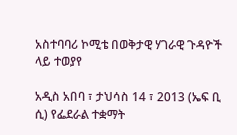አስተባባሪ ኮሚቴ በወቅታዊ ሃገራዊ ጉዳዮች ላይ ተወያየ

አዲስ አበባ ፣ ታህሳስ 14 ፣ 2013 (ኤፍ ቢ ሲ) የፌደራል ተቋማት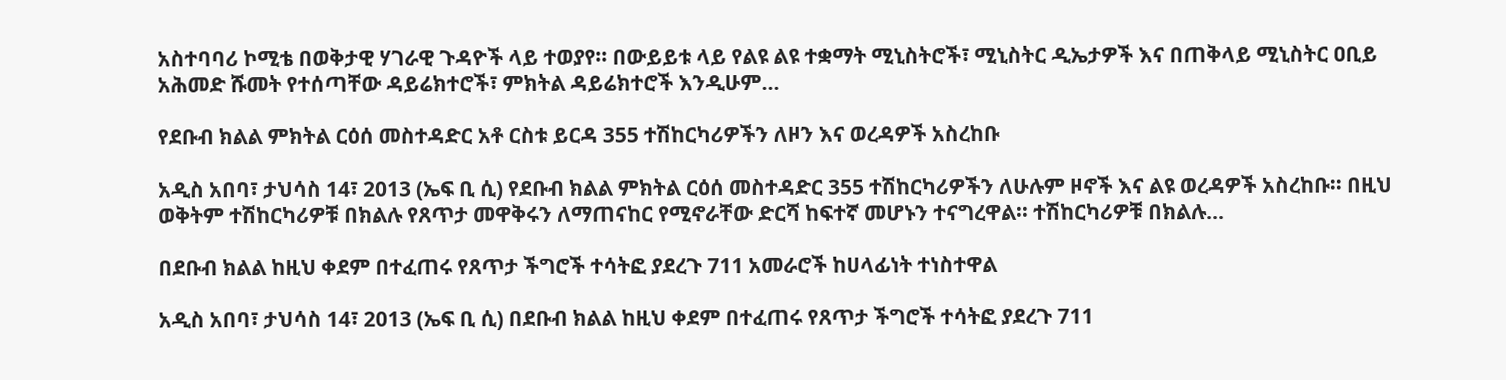አስተባባሪ ኮሚቴ በወቅታዊ ሃገራዊ ጉዳዮች ላይ ተወያየ፡፡ በውይይቱ ላይ የልዩ ልዩ ተቋማት ሚኒስትሮች፣ ሚኒስትር ዲኤታዎች እና በጠቅላይ ሚኒስትር ዐቢይ አሕመድ ሹመት የተሰጣቸው ዳይሬክተሮች፣ ምክትል ዳይሬክተሮች እንዲሁም…

የደቡብ ክልል ምክትል ርዕሰ መስተዳድር አቶ ርስቱ ይርዳ 355 ተሽከርካሪዎችን ለዞን እና ወረዳዎች አስረከቡ

አዲስ አበባ፣ ታህሳስ 14፣ 2013 (ኤፍ ቢ ሲ) የደቡብ ክልል ምክትል ርዕሰ መስተዳድር 355 ተሽከርካሪዎችን ለሁሉም ዞኖች እና ልዩ ወረዳዎች አስረከቡ፡፡ በዚህ ወቅትም ተሽከርካሪዎቹ በክልሉ የጸጥታ መዋቅሩን ለማጠናከር የሚኖራቸው ድርሻ ከፍተኛ መሆኑን ተናግረዋል፡፡ ተሽከርካሪዎቹ በክልሉ…

በደቡብ ክልል ከዚህ ቀደም በተፈጠሩ የጸጥታ ችግሮች ተሳትፎ ያደረጉ 711 አመራሮች ከሀላፊነት ተነስተዋል

አዲስ አበባ፣ ታህሳስ 14፣ 2013 (ኤፍ ቢ ሲ) በደቡብ ክልል ከዚህ ቀደም በተፈጠሩ የጸጥታ ችግሮች ተሳትፎ ያደረጉ 711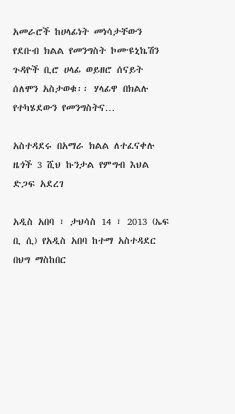አመራሮች ከሀላፊነት መነሳታቸውን የደቡብ ክልል የመንግስት ኮሙዩኒኬሽን ጉዳዮች ቢሮ ሀላፊ ወይዘሮ ሰናይት ሰለሞን አስታወቁ፡፡ ሃላፊዋ በክልሉ የተካሄደውን የመንግስትና…

አስተዳደሩ በአማራ ክልል ለተፈናቀሉ ዜጎች 3 ሺህ ኩንታል የምግብ እህል ድጋፍ አደረገ

አዲስ አበባ ፣ ታህሳስ 14 ፣ 2013 (ኤፍ ቢ ሲ) የአዲስ አበባ ከተማ አስተዳደር በህግ ማስከበር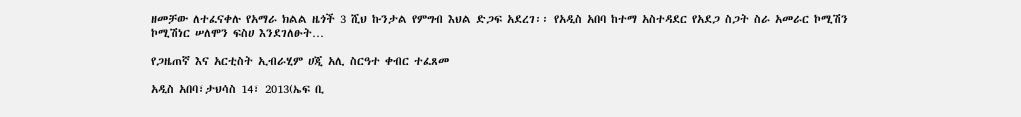ዘመቻው ለተፈናቀሉ የአማራ ክልል ዜጎች 3 ሺህ ኩንታል የምግብ እህል ድጋፍ አደረገ፡፡ የአዲስ አበባ ከተማ አስተዳደር የአደጋ ስጋት ስራ አመራር ኮሚሽን ኮሚሽነር ሠለሞን ፍስሀ እንደገለፁት…

የጋዜጠኛ እና አርቲስት ኢብራሂም ሀጂ አሊ ስርዓተ ቀብር ተፈጸመ

አዲስ አበባ፣ታህሳስ 14፣ 2013(ኤፍ ቢ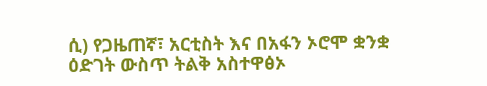ሲ) የጋዜጠኛ፣ አርቲስት እና በአፋን ኦሮሞ ቋንቋ ዕድገት ውስጥ ትልቅ አስተዋፅኦ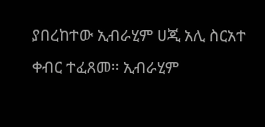ያበረከተው ኢብራሂም ሀጂ አሊ ስርአተ ቀብር ተፈጸመ፡፡ ኢብራሂም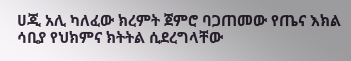ሀጂ አሊ ካለፈው ክረምት ጀምሮ ባጋጠመው የጤና እክል ሳቢያ የህክምና ክትትል ሲደረግላቸው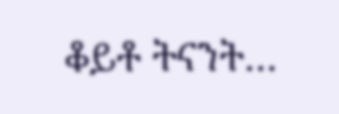ቆይቶ ትናንት…